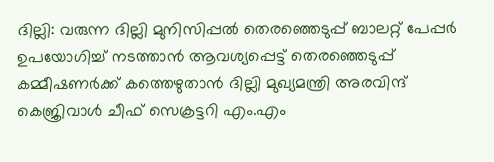ദില്ലി: വരുന്ന ദില്ലി മുനിസിപ്പല്‍ തെരഞ്ഞെടുപ്പ് ബാലറ്റ് പേപ്പര്‍ ഉപയോഗിച്ച് നടത്താന്‍ ആവശ്യപ്പെട്ട് തെരഞ്ഞെടുപ്പ് കമ്മീഷണര്‍ക്ക് കത്തെഴുതാന്‍ ദില്ലി മുഖ്യമന്ത്രി അരവിന്ദ് കെജ്രിവാള്‍ ചീഫ് സെക്രട്ടറി എം.എം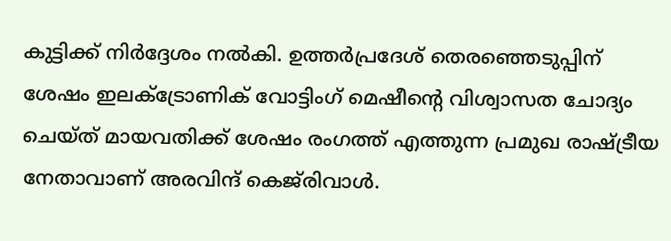കുട്ടിക്ക് നിര്‍ദ്ദേശം നല്‍കി. ഉത്തര്‍പ്രദേശ് തെരഞ്ഞെടുപ്പിന് ശേഷം ഇലക്‌ട്രോണിക് വോട്ടിംഗ് മെഷീന്‍റെ വിശ്വാസത ചോദ്യം ചെയ്ത് മായവതിക്ക് ശേഷം രംഗത്ത് എത്തുന്ന പ്രമുഖ രാഷ്ട്രീയ നേതാവാണ് അരവിന്ദ് കെജ്‌രിവാള്‍.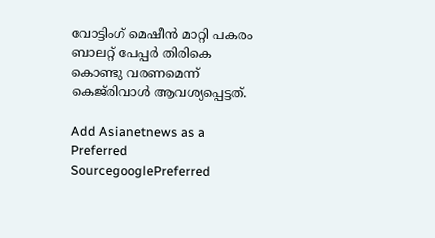വോട്ടിംഗ് മെഷീന്‍ മാറ്റി പകരം ബാലറ്റ് പേപ്പര്‍ തിരികെ കൊണ്ടു വരണമെന്ന് കെജ്‌രിവാള്‍ ആവശ്യപ്പെട്ടത്.

Add Asianetnews as a Preferred SourcegooglePreferred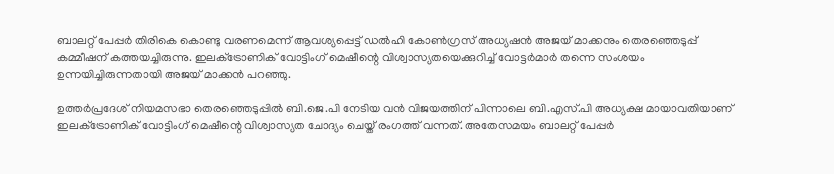ബാലറ്റ് പേപ്പര്‍ തിരികെ കൊണ്ടു വരണമെന്ന് ആവശ്യപ്പെട്ട് ഡല്‍ഹി കോണ്‍ഗ്രസ് അധ്യഷന്‍ അജയ് മാക്കനും തെരഞ്ഞെടുപ്പ് കമ്മീഷന് കത്തയച്ചിരുന്നു. ഇലക്‌ട്രോണിക് വോട്ടിംഗ് മെഷീന്റെ വിശ്വാസ്യതയെക്കുറിച്ച് വോട്ടര്‍മാര്‍ തന്നെ സംശയം ഉന്നയിച്ചിരുന്നതായി അജയ് മാക്കന്‍ പറഞ്ഞു.

ഉത്തര്‍പ്രദേശ് നിയമസഭാ തെരഞ്ഞെടുപ്പില്‍ ബി.ജെ.പി നേടിയ വന്‍ വിജയത്തിന് പിന്നാലെ ബി.എസ്.പി അധ്യക്ഷ മായാവതിയാണ് ഇലക്‌ട്രോണിക് വോട്ടിംഗ് മെഷീന്റെ വിശ്വാസ്യത ചോദ്യം ചെയ്ത് രംഗത്ത് വന്നത്. അതേസമയം ബാലറ്റ് പേപ്പര്‍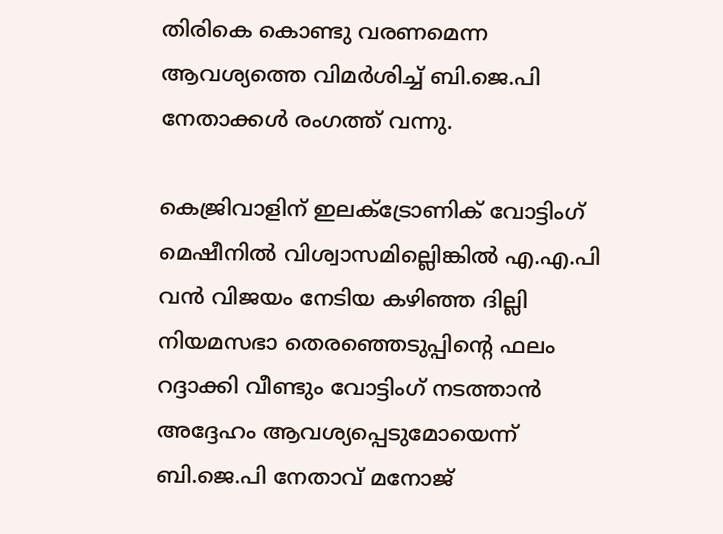തിരികെ കൊണ്ടു വരണമെന്ന ആവശ്യത്തെ വിമര്‍ശിച്ച് ബി.ജെ.പി നേതാക്കള്‍ രംഗത്ത് വന്നു.

കെജ്രിവാളിന് ഇലക്‌ട്രോണിക് വോട്ടിംഗ് മെഷീനില്‍ വിശ്വാസമില്ലെിങ്കില്‍ എ.എ.പി വന്‍ വിജയം നേടിയ കഴിഞ്ഞ ദില്ലി നിയമസഭാ തെരഞ്ഞെടുപ്പിന്‍റെ ഫലം റദ്ദാക്കി വീണ്ടും വോട്ടിംഗ് നടത്താന്‍ അദ്ദേഹം ആവശ്യപ്പെടുമോയെന്ന് ബി.ജെ.പി നേതാവ് മനോജ്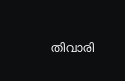തിവാരി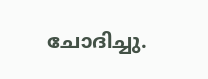ചോദിച്ചു.